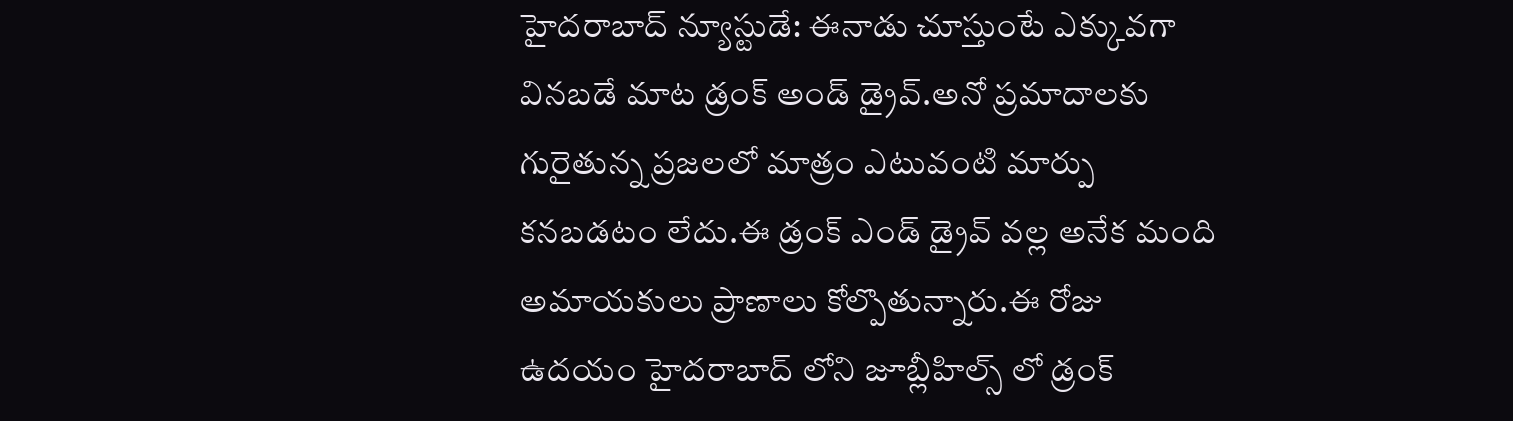హైదరాబాద్ న్యూస్టుడే: ఈనాడు చూస్తుంటే ఎక్కువగా వినబడే మాట డ్రంక్ అండ్ డ్రైవ్.అనో ప్రమాదాలకు గురైతున్న ప్రజలలో మాత్రం ఎటువంటి మార్పు కనబడటం లేదు.ఈ డ్రంక్ ఎండ్ డ్రైవ్ వల్ల అనేక మంది అమాయకులు ప్రాణాలు కోల్పొతున్నారు.ఈ రోజు ఉదయం హైదరాబాద్ లోని జూబ్లీహిల్స్ లో డ్రంక్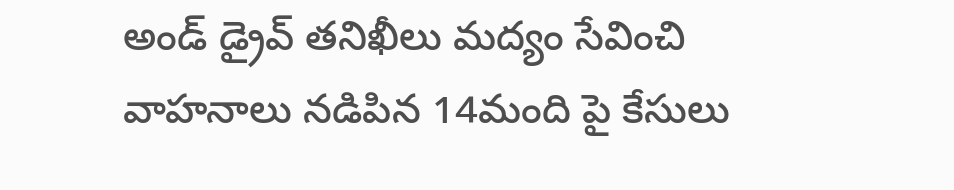అండ్ డ్రైవ్ తనిఖీలు మద్యం సేవించి వాహనాలు నడిపిన 14మంది పై కేసులు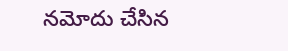నమోదు చేసిన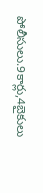పోలీసులు.9కార్లు,4బైకులు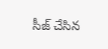సీజ్ చేసిన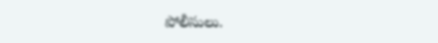పోలీసులు.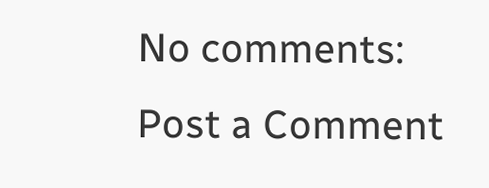No comments:
Post a Comment